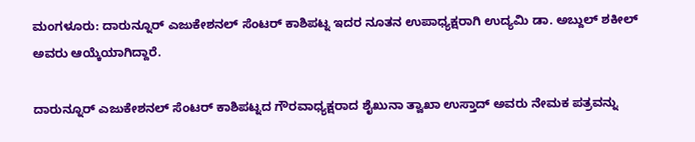ಮಂಗಳೂರು: ದಾರುನ್ನೂರ್ ಎಜುಕೇಶನಲ್ ಸೆಂಟರ್ ಕಾಶಿಪಟ್ನ ಇದರ ನೂತನ ಉಪಾಧ್ಯಕ್ಷರಾಗಿ ಉದ್ಯಮಿ ಡಾ. ಅಬ್ದುಲ್ ಶಕೀಲ್ ಅವರು ಆಯ್ಕೆಯಾಗಿದ್ದಾರೆ.

ದಾರುನ್ನೂರ್ ಎಜುಕೇಶನಲ್ ಸೆಂಟರ್ ಕಾಶಿಪಟ್ನದ ಗೌರವಾಧ್ಯಕ್ಷರಾದ ಶೈಖುನಾ ತ್ವಾಖಾ ಉಸ್ತಾದ್ ಅವರು ನೇಮಕ ಪತ್ರವನ್ನು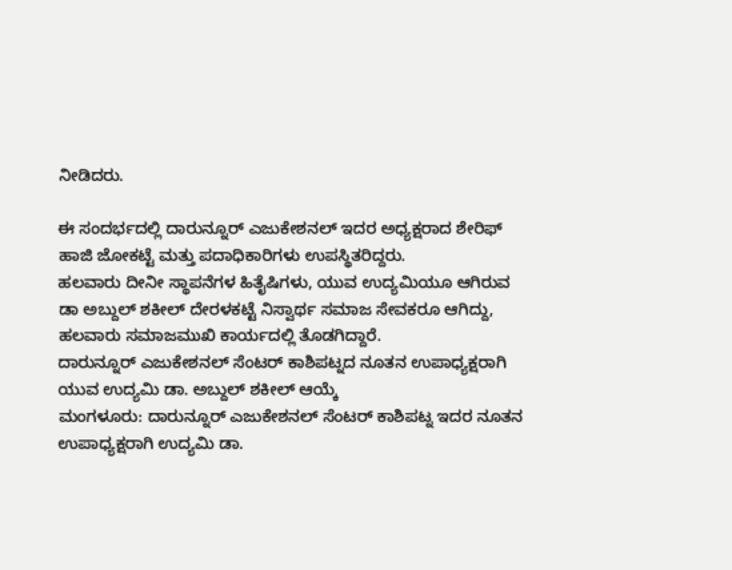ನೀಡಿದರು.

ಈ ಸಂದರ್ಭದಲ್ಲಿ ದಾರುನ್ನೂರ್ ಎಜುಕೇಶನಲ್ ಇದರ ಅಧ್ಯಕ್ಷರಾದ ಶೇರಿಫ್ ಹಾಜಿ ಜೋಕಟ್ಟೆ ಮತ್ತು ಪದಾಧಿಕಾರಿಗಳು ಉಪಸ್ಥಿತರಿದ್ದರು.
ಹಲವಾರು ದೀನೀ ಸ್ಥಾಪನೆಗಳ ಹಿತೈಷಿಗಳು, ಯುವ ಉದ್ಯಮಿಯೂ ಆಗಿರುವ
ಡಾ ಅಬ್ದುಲ್ ಶಕೀಲ್ ದೇರಳಕಟ್ಟೆ ನಿಸ್ವಾರ್ಥ ಸಮಾಜ ಸೇವಕರೂ ಆಗಿದ್ದು, ಹಲವಾರು ಸಮಾಜಮುಖಿ ಕಾರ್ಯದಲ್ಲಿ ತೊಡಗಿದ್ದಾರೆ.
ದಾರುನ್ನೂರ್ ಎಜುಕೇಶನಲ್ ಸೆಂಟರ್ ಕಾಶಿಪಟ್ನದ ನೂತನ ಉಪಾಧ್ಯಕ್ಷರಾಗಿ ಯುವ ಉದ್ಯಮಿ ಡಾ. ಅಬ್ದುಲ್ ಶಕೀಲ್ ಆಯ್ಕೆ
ಮಂಗಳೂರು: ದಾರುನ್ನೂರ್ ಎಜುಕೇಶನಲ್ ಸೆಂಟರ್ ಕಾಶಿಪಟ್ನ ಇದರ ನೂತನ ಉಪಾಧ್ಯಕ್ಷರಾಗಿ ಉದ್ಯಮಿ ಡಾ.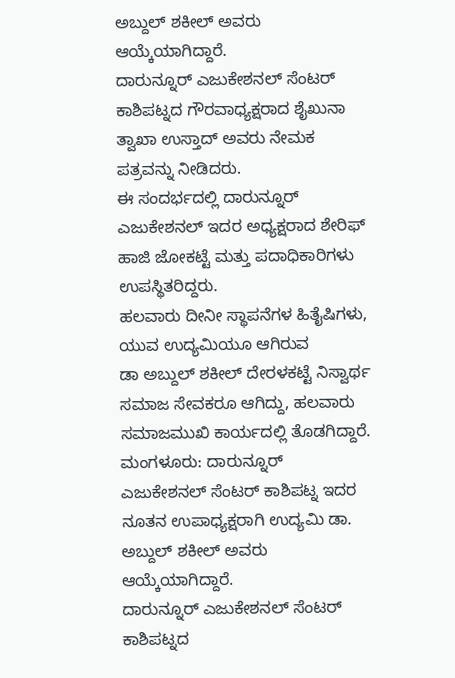ಅಬ್ದುಲ್ ಶಕೀಲ್ ಅವರು ಆಯ್ಕೆಯಾಗಿದ್ದಾರೆ.
ದಾರುನ್ನೂರ್ ಎಜುಕೇಶನಲ್ ಸೆಂಟರ್ ಕಾಶಿಪಟ್ನದ ಗೌರವಾಧ್ಯಕ್ಷರಾದ ಶೈಖುನಾ ತ್ವಾಖಾ ಉಸ್ತಾದ್ ಅವರು ನೇಮಕ ಪತ್ರವನ್ನು ನೀಡಿದರು.
ಈ ಸಂದರ್ಭದಲ್ಲಿ ದಾರುನ್ನೂರ್ ಎಜುಕೇಶನಲ್ ಇದರ ಅಧ್ಯಕ್ಷರಾದ ಶೇರಿಫ್ ಹಾಜಿ ಜೋಕಟ್ಟೆ ಮತ್ತು ಪದಾಧಿಕಾರಿಗಳು ಉಪಸ್ಥಿತರಿದ್ದರು.
ಹಲವಾರು ದೀನೀ ಸ್ಥಾಪನೆಗಳ ಹಿತೈಷಿಗಳು, ಯುವ ಉದ್ಯಮಿಯೂ ಆಗಿರುವ
ಡಾ ಅಬ್ದುಲ್ ಶಕೀಲ್ ದೇರಳಕಟ್ಟೆ ನಿಸ್ವಾರ್ಥ ಸಮಾಜ ಸೇವಕರೂ ಆಗಿದ್ದು, ಹಲವಾರು ಸಮಾಜಮುಖಿ ಕಾರ್ಯದಲ್ಲಿ ತೊಡಗಿದ್ದಾರೆ.
ಮಂಗಳೂರು: ದಾರುನ್ನೂರ್ ಎಜುಕೇಶನಲ್ ಸೆಂಟರ್ ಕಾಶಿಪಟ್ನ ಇದರ ನೂತನ ಉಪಾಧ್ಯಕ್ಷರಾಗಿ ಉದ್ಯಮಿ ಡಾ. ಅಬ್ದುಲ್ ಶಕೀಲ್ ಅವರು ಆಯ್ಕೆಯಾಗಿದ್ದಾರೆ.
ದಾರುನ್ನೂರ್ ಎಜುಕೇಶನಲ್ ಸೆಂಟರ್ ಕಾಶಿಪಟ್ನದ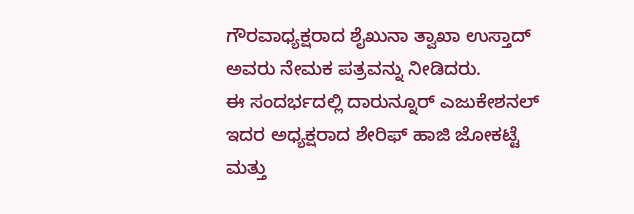ಗೌರವಾಧ್ಯಕ್ಷರಾದ ಶೈಖುನಾ ತ್ವಾಖಾ ಉಸ್ತಾದ್ ಅವರು ನೇಮಕ ಪತ್ರವನ್ನು ನೀಡಿದರು.
ಈ ಸಂದರ್ಭದಲ್ಲಿ ದಾರುನ್ನೂರ್ ಎಜುಕೇಶನಲ್ ಇದರ ಅಧ್ಯಕ್ಷರಾದ ಶೇರಿಫ್ ಹಾಜಿ ಜೋಕಟ್ಟೆ ಮತ್ತು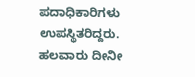ಪದಾಧಿಕಾರಿಗಳು ಉಪಸ್ಥಿತರಿದ್ದರು.
ಹಲವಾರು ದೀನೀ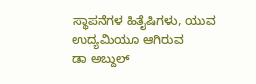ಸ್ಥಾಪನೆಗಳ ಹಿತೈಷಿಗಳು, ಯುವ ಉದ್ಯಮಿಯೂ ಆಗಿರುವ
ಡಾ ಅಬ್ದುಲ್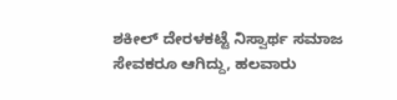ಶಕೀಲ್ ದೇರಳಕಟ್ಟೆ ನಿಸ್ವಾರ್ಥ ಸಮಾಜ ಸೇವಕರೂ ಆಗಿದ್ದು, ಹಲವಾರು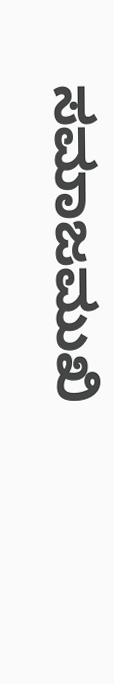ಸಮಾಜಮುಖಿ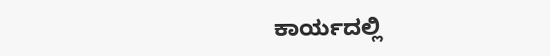ಕಾರ್ಯದಲ್ಲಿ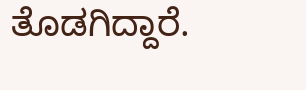ತೊಡಗಿದ್ದಾರೆ.